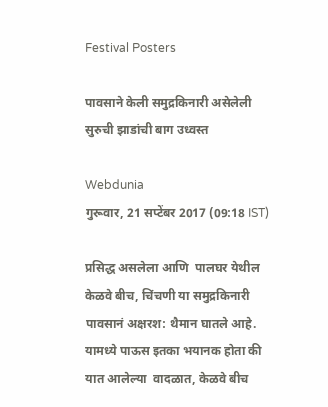Festival Posters

पावसाने केली समुद्रकिनारी असेलेली सुरुची झाडांची बाग उध्वस्त

Webdunia
गुरूवार, 21 सप्टेंबर 2017 (09:18 IST)

प्रसिद्ध असलेला आणि  पालघर येथील  केळवे बीच, चिंचणी या समुद्रकिनारी  पावसानं अक्षरश: थैमान घातले आहे. यामध्ये पाऊस इतका भयानक होता की यात आलेल्या  वादळात, केळवे बीच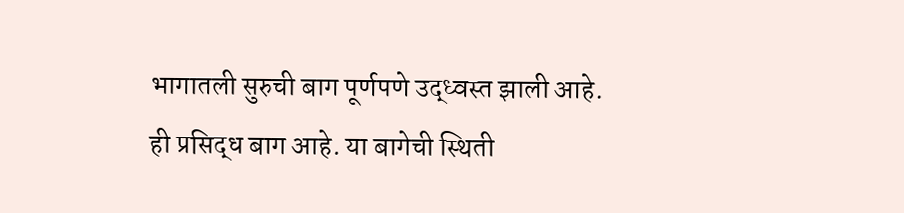भागातली सुरुची बाग पूर्णपणे उद्ध्वस्त झाली आहे. ही प्रसिद्ध बाग आहे. या बागेची स्थिती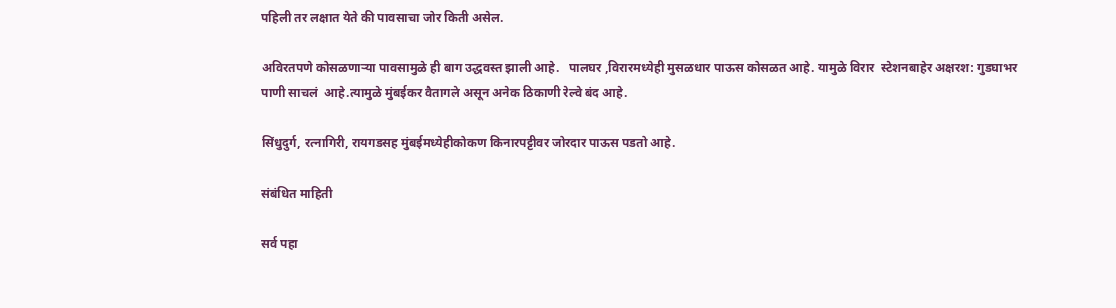पहिली तर लक्षात येते की पावसाचा जोर किती असेल.

अविरतपणे कोसळणाऱ्या पावसामुळे ही बाग उद्धवस्त झाली आहे.   पालघर ,विरारमध्येही मुसळधार पाऊस कोसळत आहे. यामुळे विरार  स्टेशनबाहेर अक्षरश: गुडघाभर पाणी साचलं  आहे.त्यामुळे मुंबईकर वैतागले असून अनेक ठिकाणी रेल्वे बंद आहे.

सिंधुदुर्ग, रत्नागिरी, रायगडसह मुंबईमध्येहीकोकण किनारपट्टीवर जोरदार पाऊस पडतो आहे.

संबंधित माहिती

सर्व पहा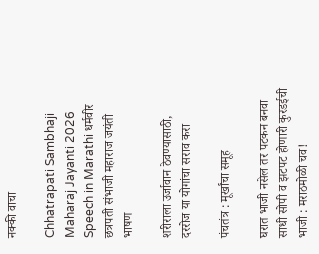नक्की वाचा

Chhatrapati Sambhaji Maharaj Jayanti 2026 Speech in Marathi धर्मवीर छत्रपती संभाजी महाराज जयंती भाषण

शरीराला उर्जावान ठेवण्यासाठी, दररोज या योगांचा सराव करा

पंचतंत्र : मूर्खांचा समूह

घरात भाजी नसेल तर पटकन बनवा साधी सोपी व झटपट होणारी कुरडईची भाजी : मराठमोळी चव!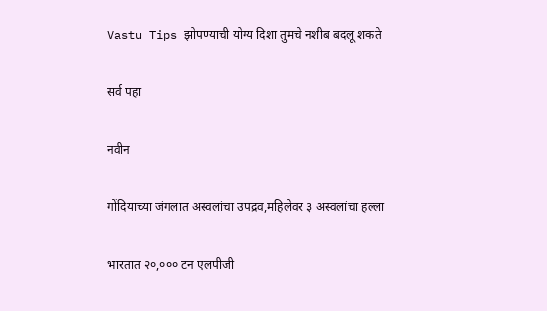Vastu Tips झोपण्याची योग्य दिशा तुमचे नशीब बदलू शकते

सर्व पहा

नवीन

गोंदियाच्या जंगलात अस्वलांचा उपद्रव,महिलेवर ३ अस्वलांचा हल्ला

भारतात २०,००० टन एलपीजी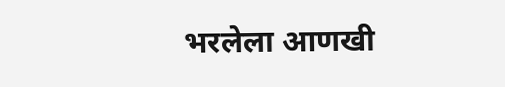भरलेला आणखी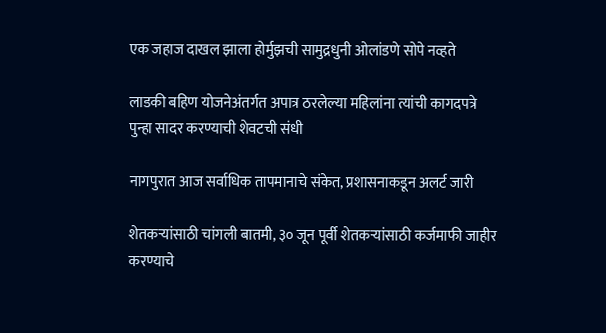एक जहाज दाखल झाला होर्मुझची सामुद्रधुनी ओलांडणे सोपे नव्हते

लाडकी बहिण योजनेअंतर्गत अपात्र ठरलेल्या महिलांना त्यांची कागदपत्रे पुन्हा सादर करण्याची शेवटची संधी

नागपुरात आज सर्वाधिक तापमानाचे संकेत, प्रशासनाकडून अलर्ट जारी

शेतकऱ्यांसाठी चांगली बातमी, ३० जून पूर्वी शेतकऱ्यांसाठी कर्जमाफी जाहीर करण्याचे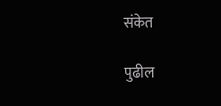संकेत

पुढील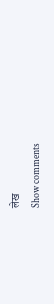लेख
Show comments